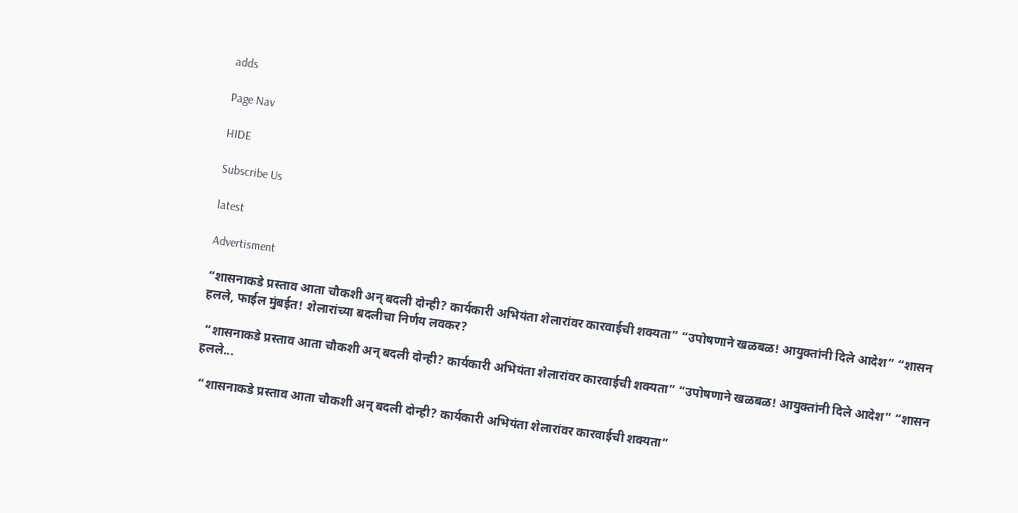adds

Page Nav

HIDE

Subscribe Us

latest

Advertisment

“शासनाकडे प्रस्ताव आता चौकशी अन् बदली दोन्ही? कार्यकारी अभियंता शेलारांवर कारवाईची शक्यता” “उपोषणाने खळबळ! आयुक्तांनी दिले आदेश” “शासन हलले, फाईल मुंबईत! शेलारांच्या बदलीचा निर्णय लवकर?

 “शासनाकडे प्रस्ताव आता चौकशी अन् बदली दोन्ही? कार्यकारी अभियंता शेलारांवर कारवाईची शक्यता” “उपोषणाने खळबळ! आयुक्तांनी दिले आदेश” “शासन हलले...

 “शासनाकडे प्रस्ताव आता चौकशी अन् बदली दोन्ही? कार्यकारी अभियंता शेलारांवर कारवाईची शक्यता”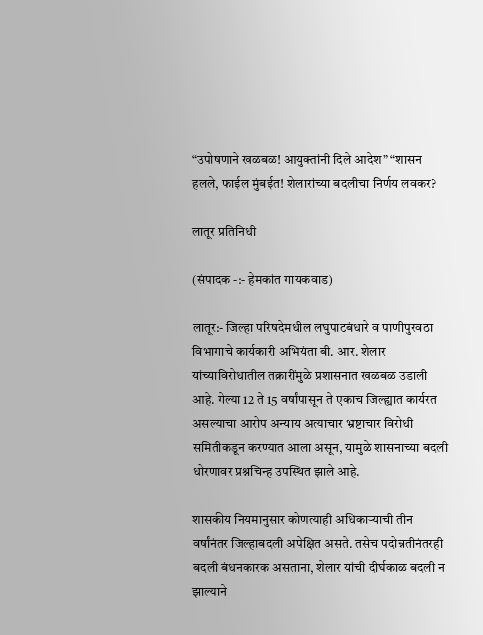“उपोषणाने खळबळ! आयुक्तांनी दिले आदेश” “शासन हलले, फाईल मुंबईत! शेलारांच्या बदलीचा निर्णय लवकर?

लातूर प्रतिनिधी

(संपादक -:- हेमकांत गायकवाड)

लातूर:- जिल्हा परिषदेमधील लघुपाटबंधारे व पाणीपुरवठा विभागाचे कार्यकारी अभियंता बी. आर. शेलार यांच्याविरोधातील तक्रारींमुळे प्रशासनात खळबळ उडाली आहे. गेल्या 12 ते 15 वर्षांपासून ते एकाच जिल्ह्यात कार्यरत असल्याचा आरोप अन्याय अत्याचार भ्रष्टाचार विरोधी समितीकडून करण्यात आला असून, यामुळे शासनाच्या बदली धोरणावर प्रश्नचिन्ह उपस्थित झाले आहे.

शासकीय नियमानुसार कोणत्याही अधिकाऱ्याची तीन वर्षांनंतर जिल्हाबदली अपेक्षित असते. तसेच पदोन्नतीनंतरही बदली बंधनकारक असताना, शेलार यांची दीर्घकाळ बदली न झाल्याने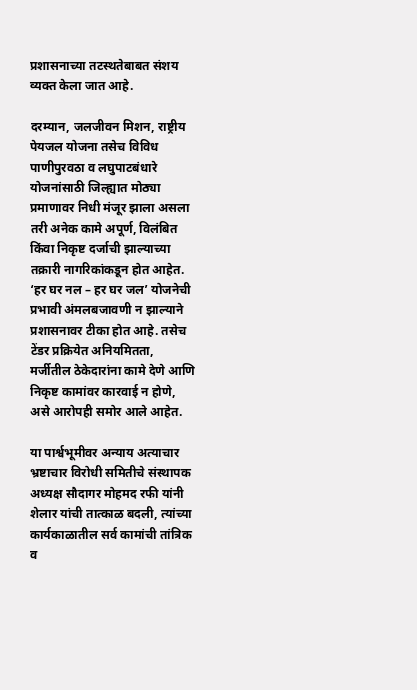प्रशासनाच्या तटस्थतेबाबत संशय व्यक्त केला जात आहे.

दरम्यान, जलजीवन मिशन, राष्ट्रीय पेयजल योजना तसेच विविध पाणीपुरवठा व लघुपाटबंधारे योजनांसाठी जिल्ह्यात मोठ्या प्रमाणावर निधी मंजूर झाला असला तरी अनेक कामे अपूर्ण, विलंबित किंवा निकृष्ट दर्जाची झाल्याच्या तक्रारी नागरिकांकडून होत आहेत. ‘हर घर नल – हर घर जल’ योजनेची प्रभावी अंमलबजावणी न झाल्याने प्रशासनावर टीका होत आहे. तसेच टेंडर प्रक्रियेत अनियमितता, मर्जीतील ठेकेदारांना कामे देणे आणि निकृष्ट कामांवर कारवाई न होणे, असे आरोपही समोर आले आहेत.

या पार्श्वभूमीवर अन्याय अत्याचार भ्रष्टाचार विरोधी समितीचे संस्थापक अध्यक्ष सौदागर मोहमद रफी यांनी शेलार यांची तात्काळ बदली, त्यांच्या कार्यकाळातील सर्व कामांची तांत्रिक व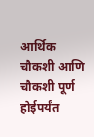आर्थिक चौकशी आणि चौकशी पूर्ण होईपर्यंत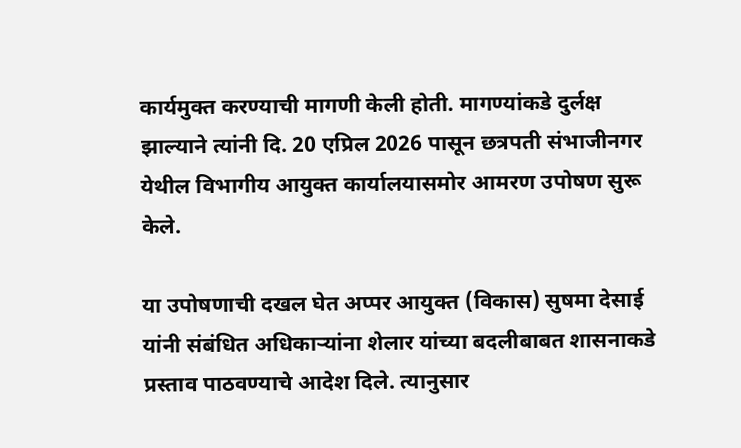कार्यमुक्त करण्याची मागणी केली होती. मागण्यांकडे दुर्लक्ष झाल्याने त्यांनी दि. 20 एप्रिल 2026 पासून छत्रपती संभाजीनगर येथील विभागीय आयुक्त कार्यालयासमोर आमरण उपोषण सुरू केले.

या उपोषणाची दखल घेत अप्पर आयुक्त (विकास) सुषमा देसाई यांनी संबंधित अधिकाऱ्यांना शेलार यांच्या बदलीबाबत शासनाकडे प्रस्ताव पाठवण्याचे आदेश दिले. त्यानुसार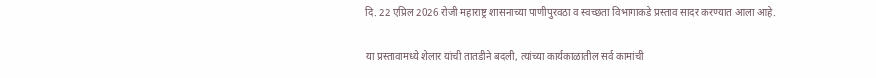दि. 22 एप्रिल 2026 रोजी महाराष्ट्र शासनाच्या पाणीपुरवठा व स्वच्छता विभागाकडे प्रस्ताव सादर करण्यात आला आहे.

या प्रस्तावामध्ये शेलार यांची तातडीने बदली, त्यांच्या कार्यकाळातील सर्व कामांची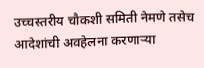उच्चस्तरीय चौकशी समिती नेमणे तसेच आदेशांची अवहेलना करणाऱ्या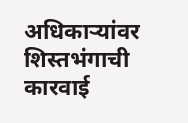अधिकाऱ्यांवर शिस्तभंगाची कारवाई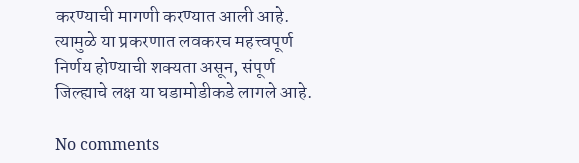करण्याची मागणी करण्यात आली आहे. त्यामुळे या प्रकरणात लवकरच महत्त्वपूर्ण निर्णय होण्याची शक्यता असून, संपूर्ण जिल्ह्याचे लक्ष या घडामोडीकडे लागले आहे.

No comments